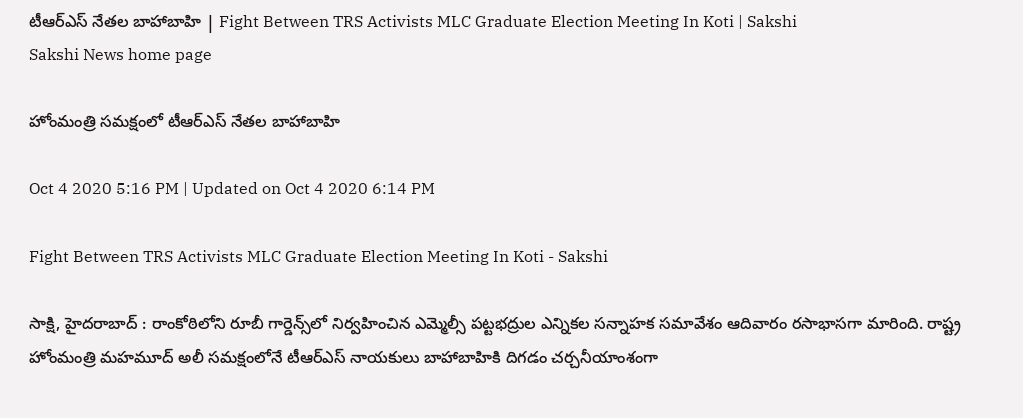టీఆర్ఎస్ నేతల బాహాబాహి | Fight Between TRS Activists MLC Graduate Election Meeting In Koti | Sakshi
Sakshi News home page

హోంమంత్రి సమక్షంలో టీఆర్ఎస్ నేతల బాహాబాహి

Oct 4 2020 5:16 PM | Updated on Oct 4 2020 6:14 PM

Fight Between TRS Activists MLC Graduate Election Meeting In Koti - Sakshi

సాక్షి, హైదరాబాద్‌ : రాంకోఠిలోని రూబీ గార్డెన్స్‌లో నిర్వహించిన ఎమ్మెల్సీ పట్టభద్రుల ఎన్నికల సన్నాహక సమావేశం ఆదివారం రసాభాసగా మారింది. రాష్ట్ర హోంమంత్రి మహమూద్‌ అలీ సమక్షంలోనే టీఆర్‌ఎస్‌ నాయకులు బాహాబాహికి దిగడం చర్చనీయాంశంగా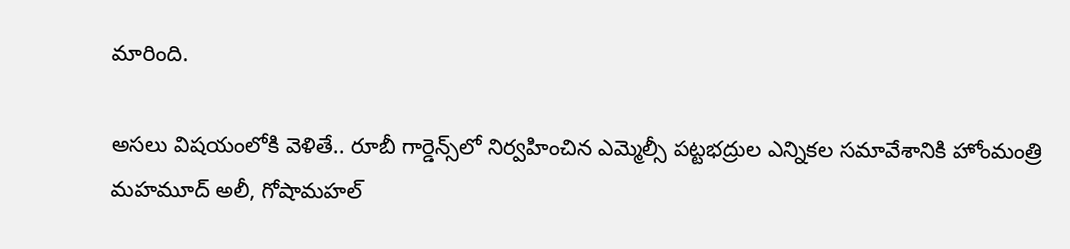మారింది.

అసలు విషయంలోకి వెళితే.. రూబీ గార్డెన్స్‌లో నిర్వహించిన ఎమ్మెల్సీ పట్టభద్రుల ఎన్నికల సమావేశానికి హోంమంత్రి మహమూద్‌ అలీ, గోషామహల్‌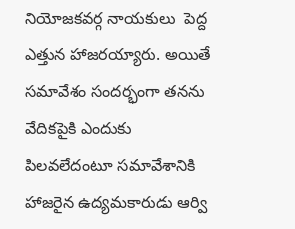నియోజకవర్గ నాయకులు  పెద్ద ఎత్తున హాజరయ్యారు. అయితే సమావేశం సందర్భంగా తనను వేదికపైకి ఎందుకు పిలవలేదంటూ సమావేశానికి హాజరైన ఉద్యమకారుడు ఆర్వి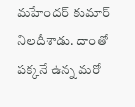మహేందర్‌ కుమార్‌ నిలదీశాడు. దాంతో పక్కనే ఉన్న మరో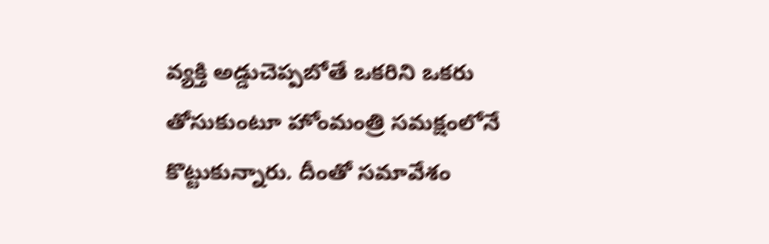వ్యక్తి అడ్డుచెప్పబోతే ఒకరిని ఒకరు తోసు‍కుంటూ హోంమంత్రి సమక్షంలోనే కొట్టుకున్నారు. దీంతో సమావేశం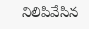నిలిపివేసిన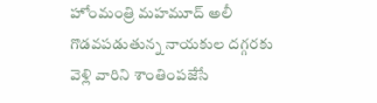హోంమంత్రి మహమూద్‌ అలీ గొడవపడుతున్న నాయకుల దగ్గరకు వెళ్లి వారిని శాంతింపజేసే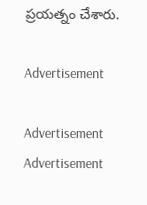ప్రయత్నం చేశారు.

Advertisement

Advertisement
Advertisement